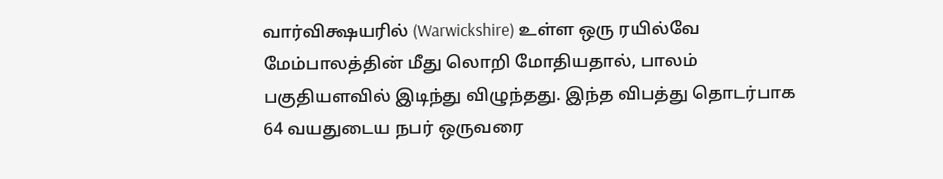வார்விக்ஷயரில் (Warwickshire) உள்ள ஒரு ரயில்வே மேம்பாலத்தின் மீது லொறி மோதியதால், பாலம் பகுதியளவில் இடிந்து விழுந்தது. இந்த விபத்து தொடர்பாக 64 வயதுடைய நபர் ஒருவரை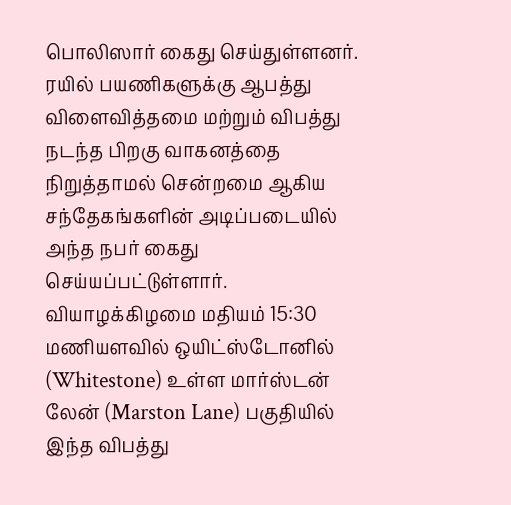பொலிஸார் கைது செய்துள்ளனர்.
ரயில் பயணிகளுக்கு ஆபத்து விளைவித்தமை மற்றும் விபத்து நடந்த பிறகு வாகனத்தை நிறுத்தாமல் சென்றமை ஆகிய சந்தேகங்களின் அடிப்படையில் அந்த நபர் கைது செய்யப்பட்டுள்ளார்.
வியாழக்கிழமை மதியம் 15:30 மணியளவில் ஒயிட்ஸ்டோனில் (Whitestone) உள்ள மார்ஸ்டன் லேன் (Marston Lane) பகுதியில் இந்த விபத்து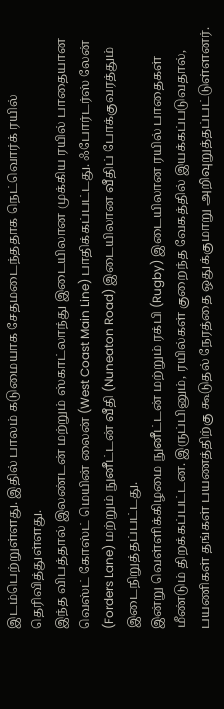இடம்பெற்றுள்ளது. இதில் பாலம் கடுமையாக சேதமடைந்ததாக நெட்வொர்க் ரயில் தெரிவித்துள்ளது.
இந்த விபத்தால் இலண்டன் மற்றும் ஸ்காட்லாந்து இடையிலான முக்கிய ரயில் பாதையான வெஸ்ட் கோஸ்ட் மெயின் லைன் (West Coast Main Line) பாதிக்கப்பட்டது. ஃபோர்டர்ஸ் லேன் (Forders Lane) மற்றும் நுனீட்டன் வீதி (Nuneaton Road) இடையிலான வீதிப் போக்குவரத்தும் இடைநிறுத்தப்பட்டது.
இன்று வெள்ளிக்கிழமை நுனீட்டன் மற்றும் ரக்பி (Rugby) இடையிலான ரயில் பாதைகள் மீண்டும் திறக்கப்பட்டன. இருப்பினும், ரயில்கள் குறைந்த வேகத்தில் இயக்கப்படுவதால், பயணிகள் தங்கள் பயணத்திற்கு கூடுதல் நேரத்தை ஒதுக்குமாறு அறிவுறுத்தப்பட்டுள்ளனர்.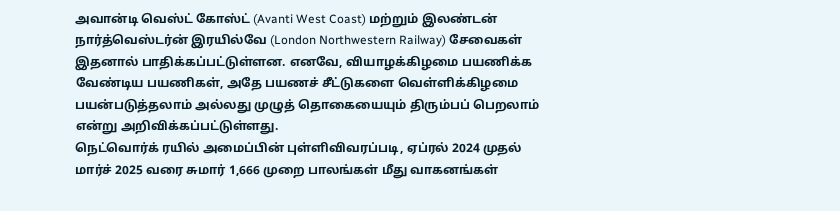அவான்டி வெஸ்ட் கோஸ்ட் (Avanti West Coast) மற்றும் இலண்டன் நார்த்வெஸ்டர்ன் இரயில்வே (London Northwestern Railway) சேவைகள் இதனால் பாதிக்கப்பட்டுள்ளன. எனவே, வியாழக்கிழமை பயணிக்க வேண்டிய பயணிகள், அதே பயணச் சீட்டுகளை வெள்ளிக்கிழமை பயன்படுத்தலாம் அல்லது முழுத் தொகையையும் திரும்பப் பெறலாம் என்று அறிவிக்கப்பட்டுள்ளது.
நெட்வொர்க் ரயில் அமைப்பின் புள்ளிவிவரப்படி, ஏப்ரல் 2024 முதல் மார்ச் 2025 வரை சுமார் 1,666 முறை பாலங்கள் மீது வாகனங்கள்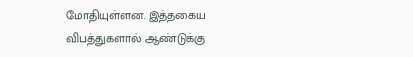மோதியுள்ளன. இத்தகைய விபத்துகளால் ஆண்டுக்கு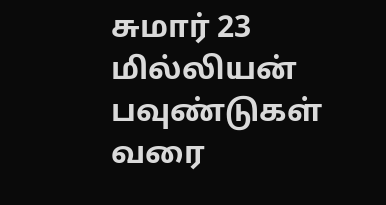சுமார் 23 மில்லியன் பவுண்டுகள் வரை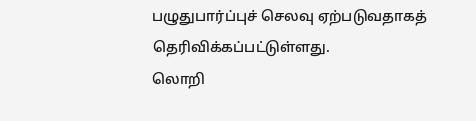பழுதுபார்ப்புச் செலவு ஏற்படுவதாகத் தெரிவிக்கப்பட்டுள்ளது.
லொறி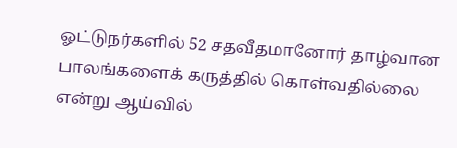ஓட்டுநர்களில் 52 சதவீதமானோர் தாழ்வான பாலங்களைக் கருத்தில் கொள்வதில்லை என்று ஆய்வில்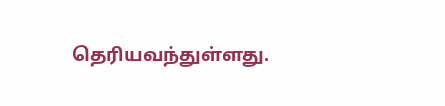தெரியவந்துள்ளது.